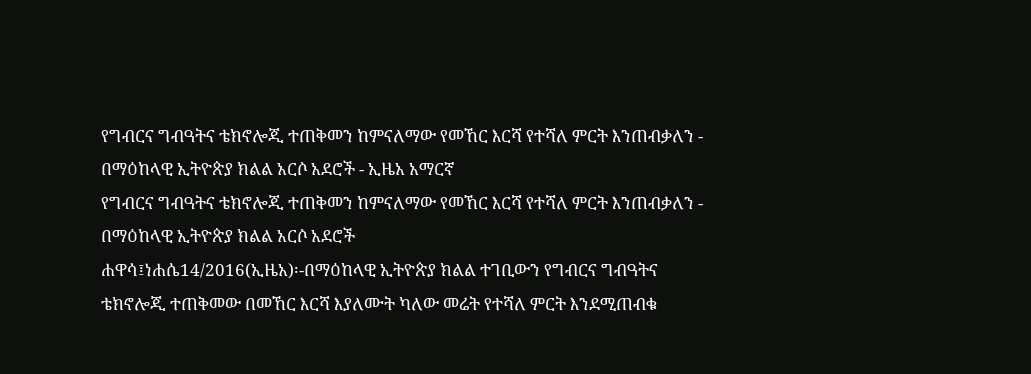የግብርና ግብዓትና ቴክኖሎጂ ተጠቅመን ከምናለማው የመኸር እርሻ የተሻለ ምርት እንጠብቃለን - በማዕከላዊ ኢትዮጵያ ክልል አርሶ አደሮች - ኢዜአ አማርኛ
የግብርና ግብዓትና ቴክኖሎጂ ተጠቅመን ከምናለማው የመኸር እርሻ የተሻለ ምርት እንጠብቃለን - በማዕከላዊ ኢትዮጵያ ክልል አርሶ አደሮች
ሐዋሳ፤ነሐሴ14/2016(ኢዜአ)፡-በማዕከላዊ ኢትዮጵያ ክልል ተገቢውን የግብርና ግብዓትና ቴክኖሎጂ ተጠቅመው በመኸር እርሻ እያለሙት ካለው መሬት የተሻለ ምርት እንደሚጠብቁ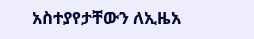አስተያየታቸውን ለኢዜአ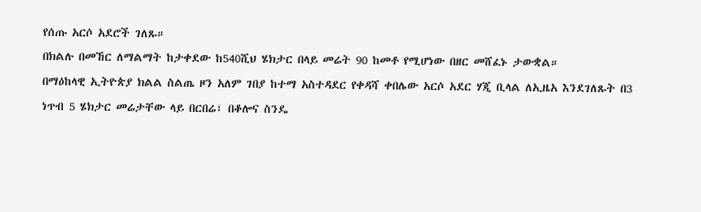የሰጡ አርሶ አደሮች ገለጹ።
በክልሉ በመኸር ለማልማት ከታቀደው ከ540ሺህ ሄክታር በላይ መሬት 90 ከመቶ የሚሆነው በዘር መሸፈኑ ታውቋል።
በማዕከላዊ ኢትዮጵያ ክልል ስልጤ ዞን አለም ገበያ ከተማ አስተዳደር የቀዳሻ ቀበሌው አርሶ አደር ሃጂ ቢላል ለኢዜአ እንደገለጹት በ3 ነጥብ 5 ሄክታር መሬታቸው ላይ በርበሬ፣ በቆሎና ስንዴ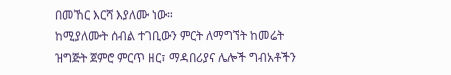በመኸር እርሻ እያለሙ ነው።
ከሚያለሙት ሰብል ተገቢውን ምርት ለማግኘት ከመሬት ዝግጅት ጀምሮ ምርጥ ዘር፣ ማዳበሪያና ሌሎች ግብአቶችን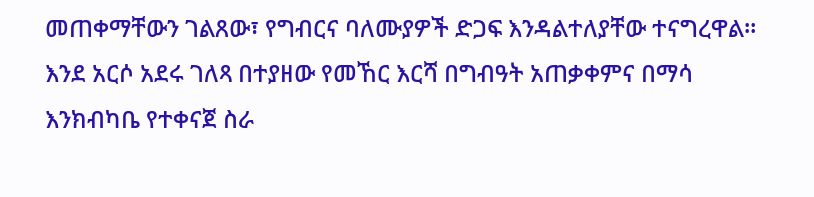መጠቀማቸውን ገልጸው፣ የግብርና ባለሙያዎች ድጋፍ እንዳልተለያቸው ተናግረዋል።
እንደ አርሶ አደሩ ገለጻ በተያዘው የመኸር እርሻ በግብዓት አጠቃቀምና በማሳ እንክብካቤ የተቀናጀ ስራ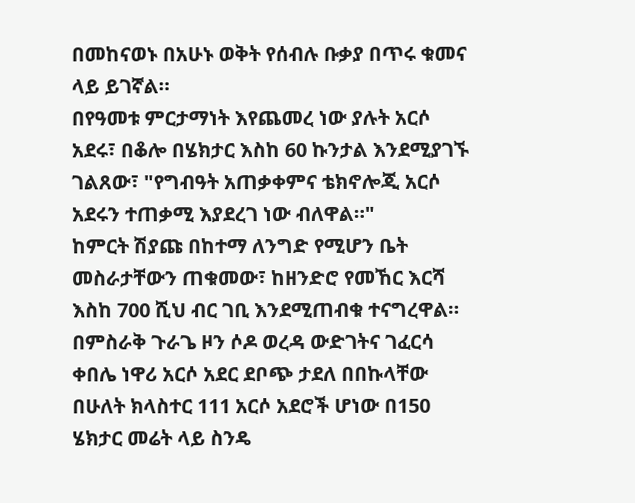በመከናወኑ በአሁኑ ወቅት የሰብሉ ቡቃያ በጥሩ ቁመና ላይ ይገኛል።
በየዓመቱ ምርታማነት እየጨመረ ነው ያሉት አርሶ አደሩ፣ በቆሎ በሄክታር እስከ 60 ኩንታል እንደሚያገኙ ገልጸው፣ "የግብዓት አጠቃቀምና ቴክኖሎጂ አርሶ አደሩን ተጠቃሚ እያደረገ ነው ብለዋል።"
ከምርት ሽያጩ በከተማ ለንግድ የሚሆን ቤት መስራታቸውን ጠቁመው፣ ከዘንድሮ የመኸር እርሻ እስከ 700 ሺህ ብር ገቢ እንደሚጠብቁ ተናግረዋል።
በምስራቅ ጉራጌ ዞን ሶዶ ወረዳ ውድገትና ገፈርሳ ቀበሌ ነዋሪ አርሶ አደር ደቦጭ ታደለ በበኩላቸው በሁለት ክላስተር 111 አርሶ አደሮች ሆነው በ150 ሄክታር መሬት ላይ ስንዴ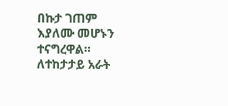በኩታ ገጠም እያለሙ መሆኑን ተናግረዋል።
ለተከታታይ አራት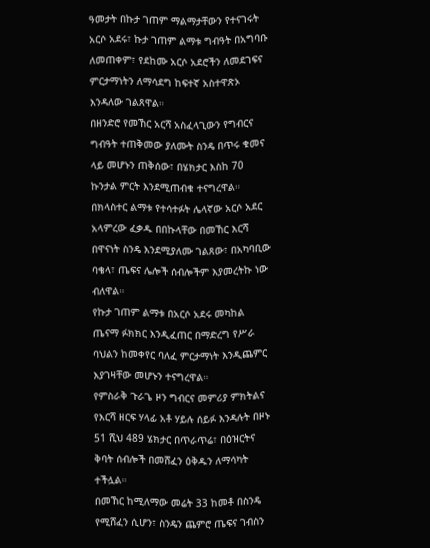ዓመታት በኩታ ገጠም ማልማታቸውን የተናገሩት አርሶ አደሩ፣ ኩታ ገጠም ልማቱ ግብዓት በአግባቡ ለመጠቀም፣ የደከሙ አርሶ አደሮችን ለመደገፍና ምርታማነትን ለማሳደግ ከፍተኛ አስተዋጽኦ እንዳለው ገልጸዋል።
በዘንድሮ የመኸር አርሻ አስፈላጊውን የግብርና ግብዓት ተጠቅመው ያለሙት ስንዴ በጥሩ ቁመና ላይ መሆኑን ጠቅሰው፣ በሄክታር እስከ 70 ኩንታል ምርት እንደሚጠብቁ ተናግረዋል።
በክላስተር ልማቱ የተሳተፉት ሌላኛው አርሶ አደር አላምረው ፈቃዱ በበኩላቸው በመኸር እርሻ በዋናነት ስንዴ እንደሚያለሙ ገልጸው፣ በአካባቢው ባቄላ፣ ጤፍና ሌሎች ሰብሎችም እያመረትኩ ነው ብለዋል።
የኩታ ገጠም ልማቱ በአርሶ አደሩ መካከል ጤናማ ፉክክር እንዲፈጠር በማድረግ የሥራ ባህልን ከመቀየር ባለፈ ምርታማነት እንዲጨምር እያገዛቸው መሆኑን ተናግረዋል።
የምስራቅ ጉራጌ ዞን ግብርና መምሪያ ምክትልና የእርሻ ዘርፍ ሃላፊ አቶ ሃይሉ ሰይፉ እንዳሉት በዞኑ 51 ሺህ 489 ሄክታር በጥራጥሬ፣ በዕዝርትና ቅባት ሰብሎች በመሸፈን ዕቅዱን ለማሳካት ተችሏል።
በመኸር ከሚለማው መሬት 33 ከመቶ በስንዴ የሚሸፈን ሲሆን፣ ስንዴን ጨምሮ ጤፍና ገብስን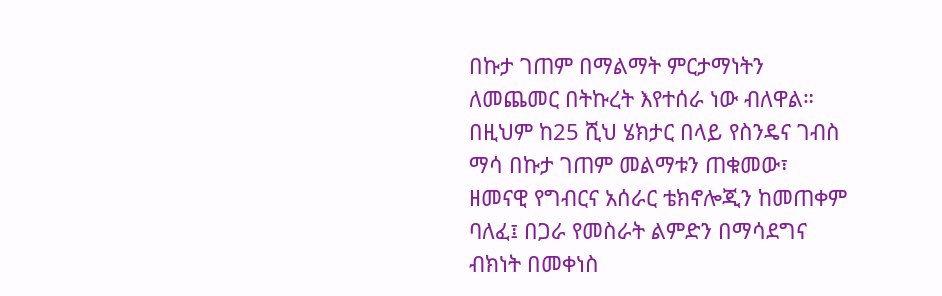በኩታ ገጠም በማልማት ምርታማነትን ለመጨመር በትኩረት እየተሰራ ነው ብለዋል።
በዚህም ከ25 ሺህ ሄክታር በላይ የስንዴና ገብስ ማሳ በኩታ ገጠም መልማቱን ጠቁመው፣ ዘመናዊ የግብርና አሰራር ቴክኖሎጂን ከመጠቀም ባለፈ፤ በጋራ የመስራት ልምድን በማሳደግና ብክነት በመቀነስ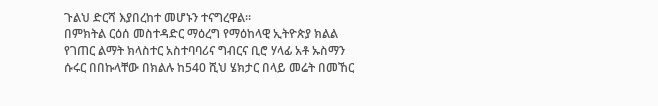ጉልህ ድርሻ እያበረከተ መሆኑን ተናግረዋል።
በምክትል ርዕሰ መስተዳድር ማዕረግ የማዕከላዊ ኢትዮጵያ ክልል የገጠር ልማት ክላስተር አስተባባሪና ግብርና ቢሮ ሃላፊ አቶ ኡስማን ሱሩር በበኩላቸው በክልሉ ከ540 ሺህ ሄክታር በላይ መሬት በመኸር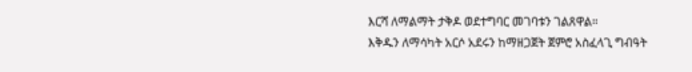እርሻ ለማልማት ታቅዶ ወደተግባር መገባቱን ገልጸዋል።
እቅዱን ለማሳካት አርሶ አደሩን ከማዘጋጀት ጀምሮ አስፈላጊ ግብዓት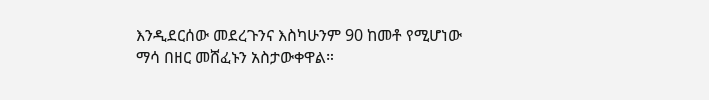እንዲደርሰው መደረጉንና እስካሁንም 90 ከመቶ የሚሆነው ማሳ በዘር መሸፈኑን አስታውቀዋል።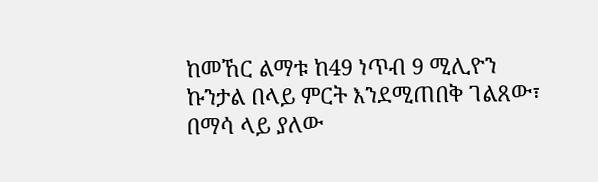ከመኸር ልማቱ ከ49 ነጥብ 9 ሚሊዮን ኩንታል በላይ ምርት እንደሚጠበቅ ገልጸው፣ በማሳ ላይ ያለው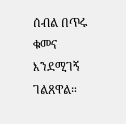ሰብል በጥሩ ቁመና እንደሚገኝ ገልጸዋል።